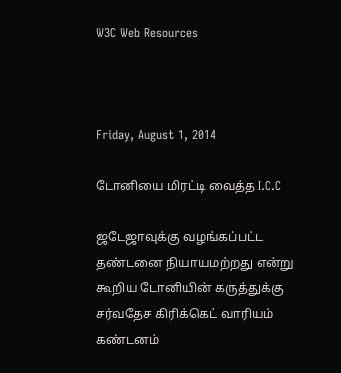W3C Web Resources



Friday, August 1, 2014

டோனியை மிரட்டி வைத்த I.C.C

ஜடேஜாவுக்கு வழங்கப்பட்ட தண்டனை நியாயமற்றது என்று கூறிய டோனியின் கருத்துக்கு சர்வதேச கிரிக்கெட் வாரியம் கண்டனம்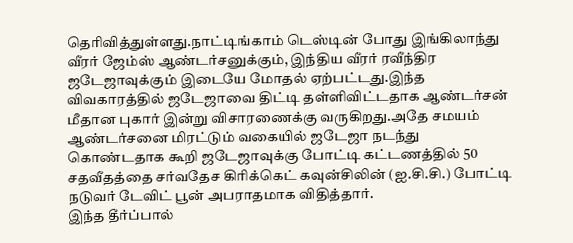தெரிவித்துள்ளது.நாட்டிங்காம் டெஸ்டின் போது இங்கிலாந்து வீரர் ஜேம்ஸ் ஆண்டர்சனுக்கும், இந்திய வீரர் ரவீந்திர ஜடேஜாவுக்கும் இடையே மோதல் ஏற்பட்டது.இந்த விவகாரத்தில் ஜடேஜாவை திட்டி தள்ளிவிட்டதாக ஆண்டர்சன் மீதான புகார் இன்று விசாரணைக்கு வருகிறது.அதே சமயம் ஆண்டர்சனை மிரட்டும் வகையில் ஜடேஜா நடந்து கொண்டதாக கூறி ஜடேஜாவுக்கு போட்டி கட்டணத்தில் 50 சதவீதத்தை சர்வதேச கிரிக்கெட் கவுன்சிலின் (ஐ.சி.சி.) போட்டி நடுவர் டேவிட் பூன் அபராதமாக விதித்தார்.
இந்த தீர்ப்பால்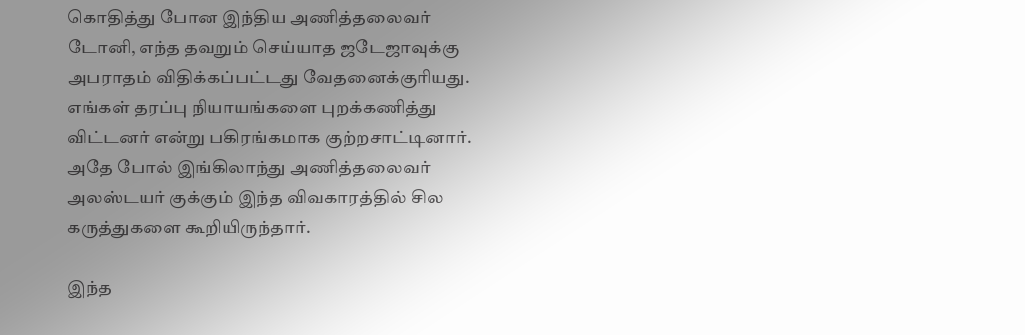கொதித்து போன இந்திய அணித்தலைவர் டோனி, எந்த தவறும் செய்யாத ஜடேஜாவுக்கு அபராதம் விதிக்கப்பட்டது வேதனைக்குரியது.
எங்கள் தரப்பு நியாயங்களை புறக்கணித்து விட்டனர் என்று பகிரங்கமாக குற்றசாட்டினார். அதே போல் இங்கிலாந்து அணித்தலைவர் அலஸ்டயர் குக்கும் இந்த விவகாரத்தில் சில கருத்துகளை கூறியிருந்தார்.

இந்த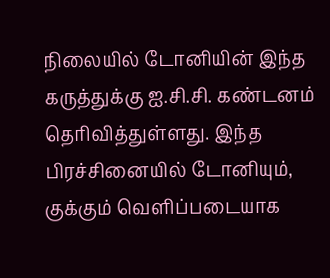நிலையில் டோனியின் இந்த கருத்துக்கு ஐ.சி.சி. கண்டனம் தெரிவித்துள்ளது. இந்த பிரச்சினையில் டோனியும், குக்கும் வெளிப்படையாக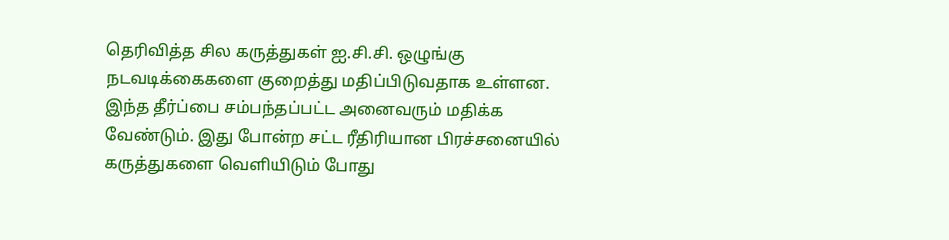தெரிவித்த சில கருத்துகள் ஐ.சி.சி. ஒழுங்கு நடவடிக்கைகளை குறைத்து மதிப்பிடுவதாக உள்ளன.
இந்த தீர்ப்பை சம்பந்தப்பட்ட அனைவரும் மதிக்க வேண்டும். இது போன்ற சட்ட ரீதிரியான பிரச்சனையில் கருத்துகளை வெளியிடும் போது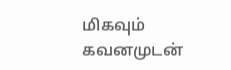மிகவும் கவனமுடன்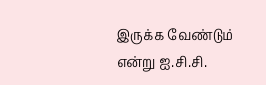இருக்க வேண்டும் என்று ஐ.சி.சி.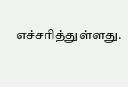எச்சரித்துள்ளது.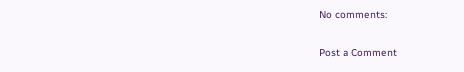No comments:

Post a Comment